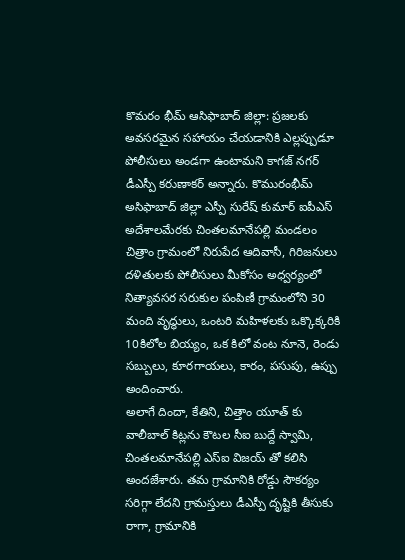కొమరం భీమ్ ఆసిఫాబాద్ జిల్లా: ప్రజలకు అవసరమైన సహాయం చేయడానికి ఎల్లప్పుడూ పోలీసులు అండగా ఉంటామని కాగజ్ నగర్ డీఎస్పీ కరుణాకర్ అన్నారు. కొమురంభీమ్ అసిఫాబాద్ జిల్లా ఎస్పీ సురేష్ కుమార్ ఐపీఎస్ అదేశాలమేరకు చింతలమానేపల్లి మండలం చిత్రాం గ్రామంలో నిరుపేద ఆదివాసీ, గిరిజనులు దళితులకు పోలీసులు మీకోసం అధ్వర్యంలో నిత్యావసర సరుకుల పంపిణీ గ్రామంలోని 30 మంది వృద్ధులు, ఒంటరి మహిళలకు ఒక్కొక్కరికి 10కిలోల బియ్యం, ఒక కిలో వంట నూనె, రెండు సబ్బులు, కూరగాయలు, కారం, పసుపు, ఉప్పు అందించారు.
అలాగే దిందా, కేతిని, చిత్తాం యూత్ కు వాలీబాల్ కిట్లను కౌటల సీఐ బుద్దే స్వామి, చింతలమానేపల్లి ఎస్ఐ విజయ్ తో కలిసి అందజేశారు. తమ గ్రామానికి రోడ్డు సౌకర్యం సరిగ్గా లేదని గ్రామస్తులు డీఎస్పీ దృష్టికి తీసుకు రాగా, గ్రామానికి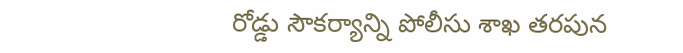రోడ్డు సౌకర్యాన్ని పోలీసు శాఖ తరపున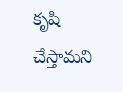కృషి చేస్తామని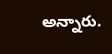అన్నారు.